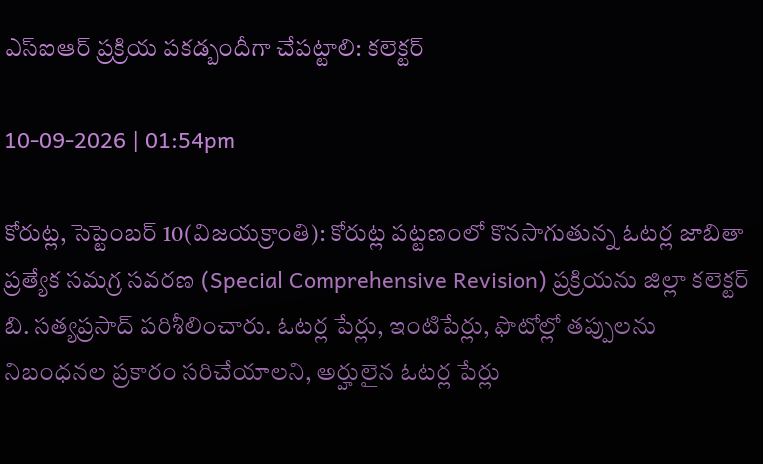ఎస్‌ఐఆర్‌ ప్రక్రియ పకడ్బందీగా చేపట్టాలి: కలెక్టర్‌

10-09-2026 | 01:54pm

కోరుట్ల, సెప్టెంబర్‌ 10(విజయక్రాంతి): కోరుట్ల పట్టణంలో కొనసాగుతున్న ఓటర్ల జాబితా ప్రత్యేక సమగ్ర సవరణ (Special Comprehensive Revision) ప్రక్రియను జిల్లా కలెక్టర్‌ బి. సత్యప్రసాద్‌ పరిశీలించారు. ఓటర్ల పేర్లు, ఇంటిపేర్లు, ఫొటోల్లో తప్పులను నిబంధనల ప్రకారం సరిచేయాలని, అర్హులైన ఓటర్ల పేర్లు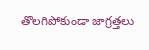తొలగిపోకుండా జాగ్రత్తలు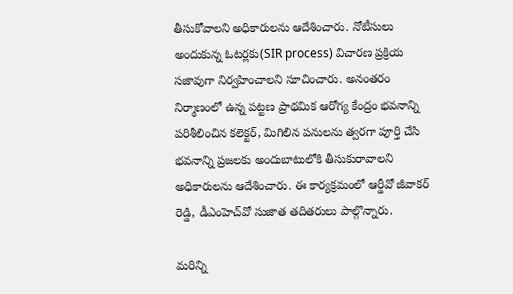తీసుకోవాలని అధికారులను ఆదేశించారు. నోటీసులు అందుకున్న ఓటర్లకు(SIR process) విచారణ ప్రక్రియ సజావుగా నిర్వహించాలని సూచించారు. అనంతరం నిర్మాణంలో ఉన్న పట్టణ ప్రాథమిక ఆరోగ్య కేంద్రం భవనాన్ని పరిశీలించిన కలెక్టర్‌, మిగిలిన పనులను త్వరగా పూర్తి చేసి భవనాన్ని ప్రజలకు అందుబాటులోకి తీసుకురావాలని అధికారులను ఆదేశించారు. ఈ కార్యక్రమంలో ఆర్డీవో జీవాకర్‌ రెడ్డి, డీఎంహెచ్‌వో సుజాత తదితరులు పాల్గొన్నారు.

మరిన్ని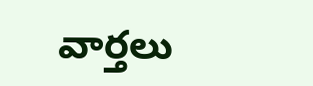వార్తలు